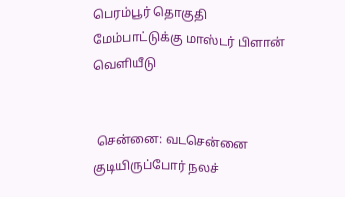பெரம்பூர் தொகுதி மேம்பாட்டுக்கு மாஸ்டர் பிளான் வெளியீடு


 சென்னை: வடசென்னை குடியிருப்போர் நலச்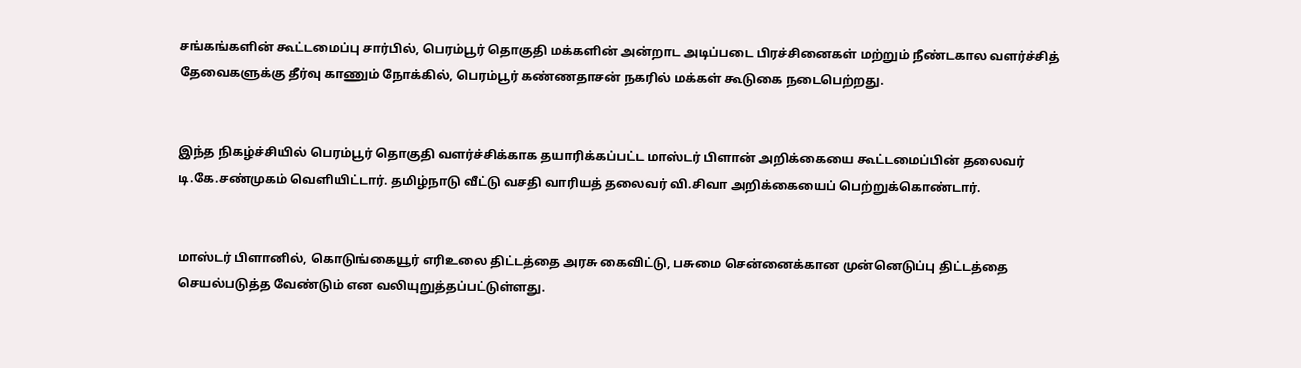சங்கங்களின் கூட்டமைப்பு சார்பில், பெரம்பூர் தொகுதி மக்களின் அன்றாட அடிப்படை பிரச்சினைகள் மற்றும் நீண்டகால வளர்ச்சித் தேவைகளுக்கு தீர்வு காணும் நோக்கில், பெரம்பூர் கண்ணதாசன் நகரில் மக்கள் கூடுகை நடைபெற்றது.


இந்த நிகழ்ச்சியில் பெரம்பூர் தொகுதி வளர்ச்சிக்காக தயாரிக்கப்பட்ட மாஸ்டர் பிளான் அறிக்கையை கூட்டமைப்பின் தலைவர் டி.கே.சண்முகம் வெளியிட்டார். தமிழ்நாடு வீட்டு வசதி வாரியத் தலைவர் வி.சிவா அறிக்கையைப் பெற்றுக்கொண்டார்.


மாஸ்டர் பிளானில், கொடுங்கையூர் எரிஉலை திட்டத்தை அரசு கைவிட்டு, பசுமை சென்னைக்கான முன்னெடுப்பு திட்டத்தை செயல்படுத்த வேண்டும் என வலியுறுத்தப்பட்டுள்ளது.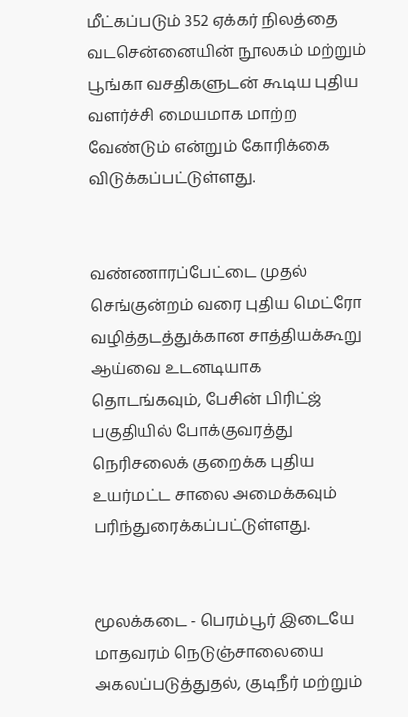மீட்கப்படும் 352 ஏக்கர் நிலத்தை வடசென்னையின் நூலகம் மற்றும் பூங்கா வசதிகளுடன் கூடிய புதிய வளர்ச்சி மையமாக மாற்ற வேண்டும் என்றும் கோரிக்கை விடுக்கப்பட்டுள்ளது.


வண்ணாரப்பேட்டை முதல் செங்குன்றம் வரை புதிய மெட்ரோ வழித்தடத்துக்கான சாத்தியக்கூறு ஆய்வை உடனடியாக தொடங்கவும், பேசின் பிரிட்ஜ் பகுதியில் போக்குவரத்து நெரிசலைக் குறைக்க புதிய உயர்மட்ட சாலை அமைக்கவும் பரிந்துரைக்கப்பட்டுள்ளது.


மூலக்கடை - பெரம்பூர் இடையே மாதவரம் நெடுஞ்சாலையை அகலப்படுத்துதல், குடிநீர் மற்றும்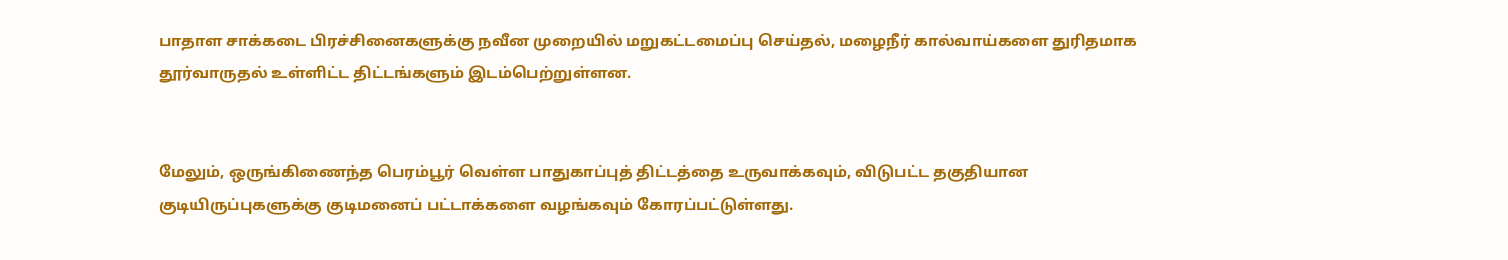பாதாள சாக்கடை பிரச்சினைகளுக்கு நவீன முறையில் மறுகட்டமைப்பு செய்தல், மழைநீர் கால்வாய்களை துரிதமாக தூர்வாருதல் உள்ளிட்ட திட்டங்களும் இடம்பெற்றுள்ளன.


மேலும், ஒருங்கிணைந்த பெரம்பூர் வெள்ள பாதுகாப்புத் திட்டத்தை உருவாக்கவும், விடுபட்ட தகுதியான குடியிருப்புகளுக்கு குடிமனைப் பட்டாக்களை வழங்கவும் கோரப்பட்டுள்ளது.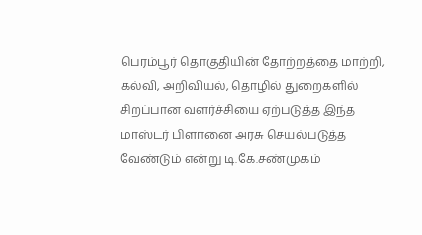பெரம்பூர் தொகுதியின் தோற்றத்தை மாற்றி, கல்வி, அறிவியல், தொழில் துறைகளில் சிறப்பான வளர்ச்சியை ஏற்படுத்த இந்த மாஸ்டர் பிளானை அரசு செயல்படுத்த வேண்டும் என்று டி.கே.சண்முகம்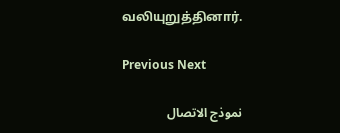வலியுறுத்தினார்.

Previous Next

نموذج الاتصال